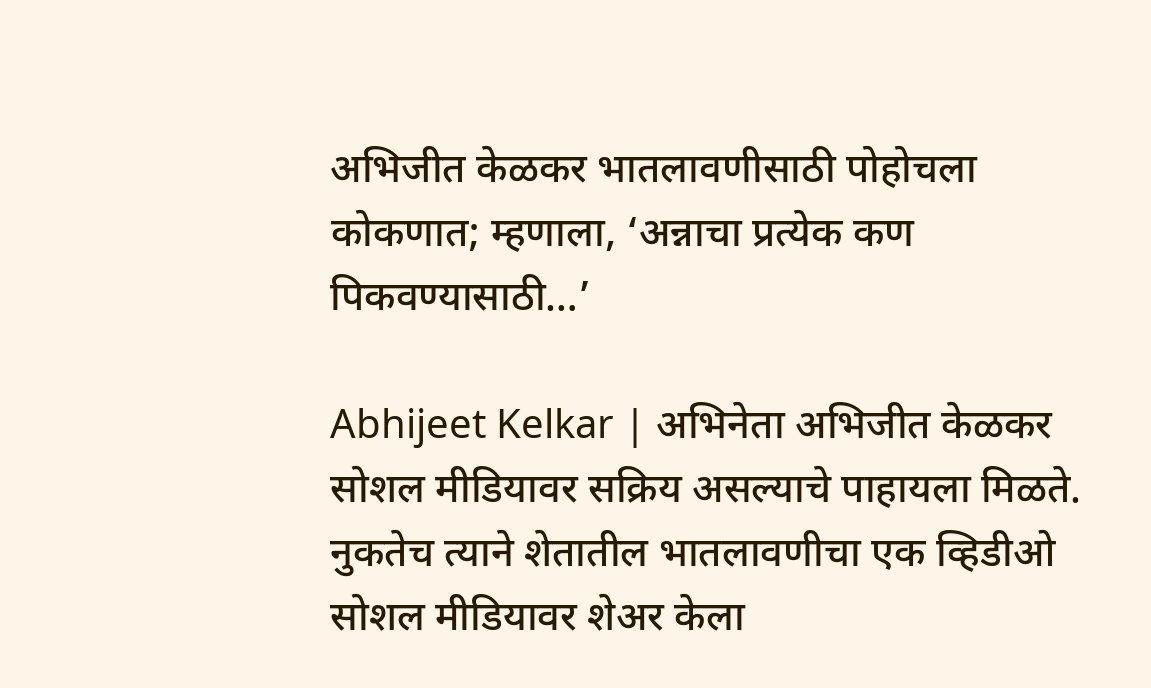अभिजीत केळकर भातलावणीसाठी पोहोचला कोकणात; म्हणाला, ‘अन्नाचा प्रत्येक कण पिकवण्यासाठी…’

Abhijeet Kelkar | अभिनेता अभिजीत केळकर सोशल मीडियावर सक्रिय असल्याचे पाहायला मिळते. नुकतेच त्याने शेतातील भातलावणीचा एक व्हिडीओ सोशल मीडियावर शेअर केला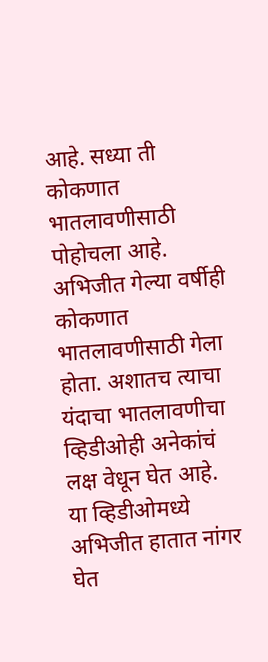आहे. सध्या ती कोकणात भातलावणीसाठी पोहोचला आहे.
अभिजीत गेल्या वर्षीही कोकणात भातलावणीसाठी गेला होता. अशातच त्याचा यंदाचा भातलावणीचा व्हिडीओही अनेकांचं लक्ष वेधून घेत आहे. या व्हिडीओमध्ये अभिजीत हातात नांगर घेत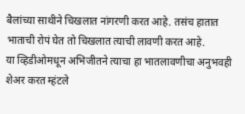बैलांच्या साथीने चिखलात नांगरणी करत आहे. तसंच हातात भाताची रोपं घेत तो चिखलात त्याची लावणी करत आहे.
या व्हिडीओमधून अभिजीतने त्याचा हा भातलावणीचा अनुभवही शेअर करत म्हंटले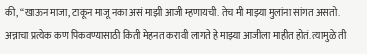की, “खाऊन माजा, टाकून माजू नका असं माझी आजी म्हणायची. तेच मी माझ्या मुलांना सांगत असतो. अन्नाचा प्रत्येक कण पिकवण्यासाठी किती मेहनत करावी लागते हे माझ्या आजीला माहीत होतं. त्यामुळे ती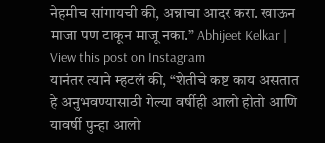नेहमीच सांगायची की, अन्नाचा आदर करा. खाऊन माजा पण टाकून माजू नका.” Abhijeet Kelkar |
View this post on Instagram
यानंतर त्याने म्हटलं की, “शेतीचे कष्ट काय असतात हे अनुभवण्यासाठी गेल्या वर्षीही आलो होतो आणि यावर्षी पुन्हा आलो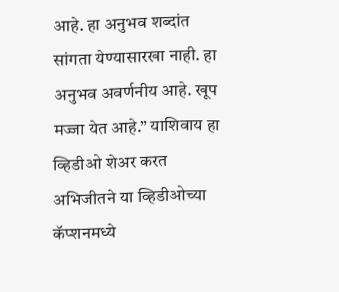आहे. हा अनुभव शब्दांत सांगता येण्यासारखा नाही. हा अनुभव अवर्णनीय आहे. खूप मज्जा येत आहे.” याशिवाय हा व्हिडीओ शेअर करत अभिजीतने या व्हिडीओच्या कॅप्शनमध्ये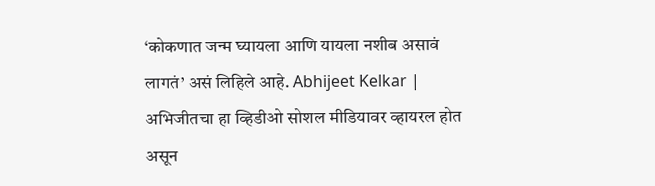‘कोकणात जन्म घ्यायला आणि यायला नशीब असावं लागतं’ असं लिहिले आहे. Abhijeet Kelkar |
अभिजीतचा हा व्हिडीओ सोशल मीडियावर व्हायरल होत असून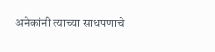अनेकांनी त्याच्या साधपणाचे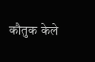कौतुक केले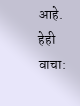आहे.
हेही वाचा: